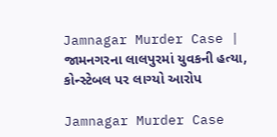Jamnagar Murder Case | જામનગરના લાલપુરમાં યુવકની હત્યા, કોન્સ્ટેબલ પર લાગ્યો આરોપ

Jamnagar Murder Case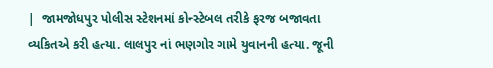|  જામજોધપુર પોલીસ સ્ટેશનમાં કોન્સ્ટેબલ તરીકે ફરજ બજાવતા વ્યકિતએ કરી હત્યા. લાલપુર નાં ભણગોર ગામે યુવાનની હત્યા. જૂની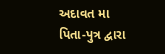અદાવત મા પિતા-પુત્ર દ્વારા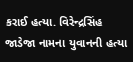કરાઈ હત્યા. વિરેન્દ્રસિંહ જાડેજા નામના યુવાનની હત્યા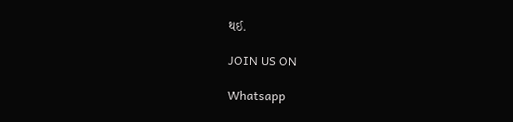થઈ.

JOIN US ON

Whatsapp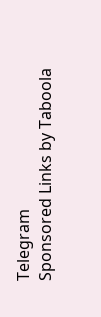Telegram
Sponsored Links by Taboola